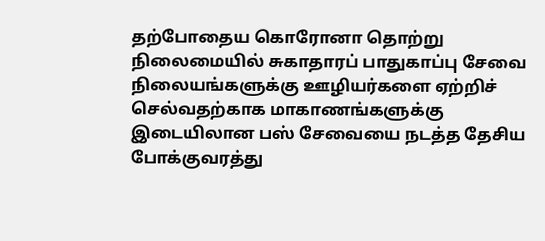தற்போதைய கொரோனா தொற்று நிலைமையில் சுகாதாரப் பாதுகாப்பு சேவை நிலையங்களுக்கு ஊழியர்களை ஏற்றிச் செல்வதற்காக மாகாணங்களுக்கு இடையிலான பஸ் சேவையை நடத்த தேசிய போக்குவரத்து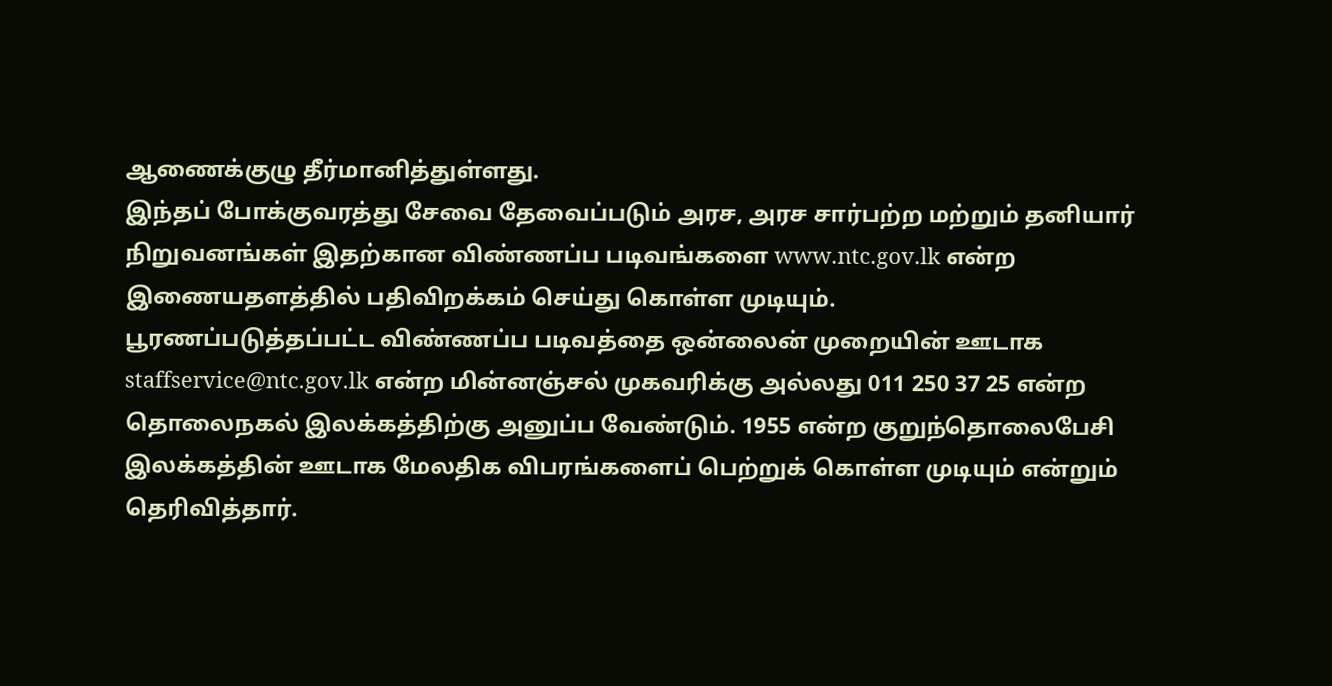ஆணைக்குழு தீர்மானித்துள்ளது.
இந்தப் போக்குவரத்து சேவை தேவைப்படும் அரச, அரச சார்பற்ற மற்றும் தனியார் நிறுவனங்கள் இதற்கான விண்ணப்ப படிவங்களை www.ntc.gov.lk என்ற இணையதளத்தில் பதிவிறக்கம் செய்து கொள்ள முடியும்.
பூரணப்படுத்தப்பட்ட விண்ணப்ப படிவத்தை ஒன்லைன் முறையின் ஊடாக staffservice@ntc.gov.lk என்ற மின்னஞ்சல் முகவரிக்கு அல்லது 011 250 37 25 என்ற தொலைநகல் இலக்கத்திற்கு அனுப்ப வேண்டும். 1955 என்ற குறுந்தொலைபேசி இலக்கத்தின் ஊடாக மேலதிக விபரங்களைப் பெற்றுக் கொள்ள முடியும் என்றும் தெரிவித்தார்.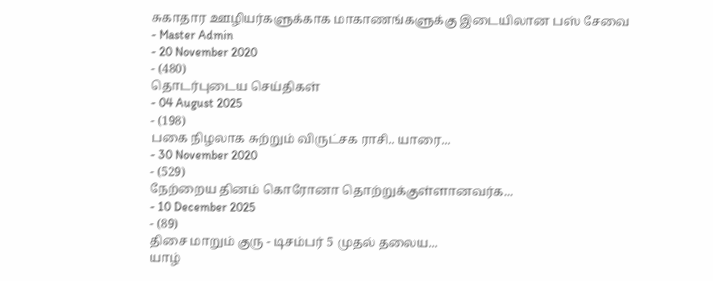சுகாதார ஊழியர்களுக்காக மாகாணங்களுக்கு இடையிலான பஸ் சேவை
- Master Admin
- 20 November 2020
- (480)
தொடர்புடைய செய்திகள்
- 04 August 2025
- (198)
பகை நிழலாக சுற்றும் விருட்சக ராசி.. யாரை...
- 30 November 2020
- (529)
நேற்றைய தினம் கொரோனா தொற்றுக்குள்ளானவர்க...
- 10 December 2025
- (89)
திசை மாறும் குரு - டிசம்பர் 5 முதல் தலைய...
யாழ்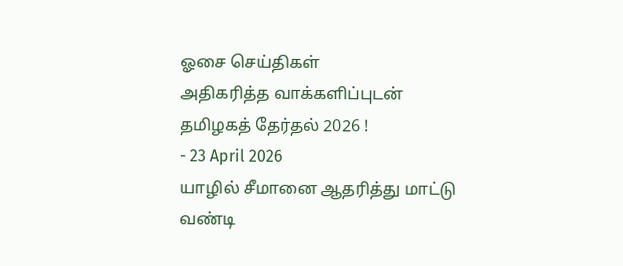ஓசை செய்திகள்
அதிகரித்த வாக்களிப்புடன் தமிழகத் தேர்தல் 2026 !
- 23 April 2026
யாழில் சீமானை ஆதரித்து மாட்டு வண்டி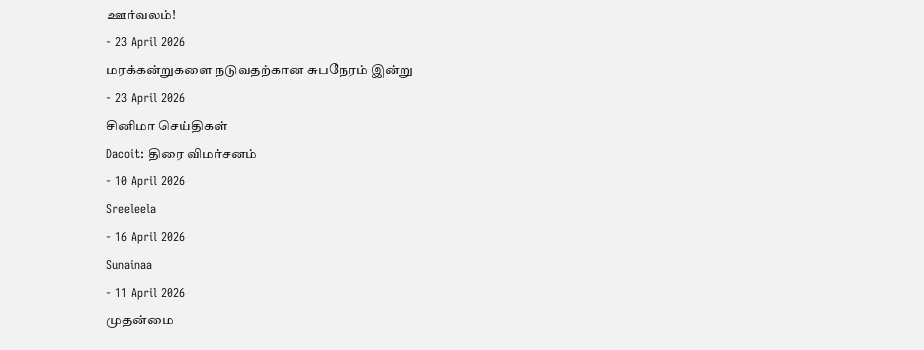ஊர்வலம்!
- 23 April 2026
மரக்கன்றுகளை நடுவதற்கான சுபநேரம் இன்று
- 23 April 2026
சினிமா செய்திகள்
Dacoit: திரை விமர்சனம்
- 10 April 2026
Sreeleela
- 16 April 2026
Sunainaa
- 11 April 2026
முதன்மை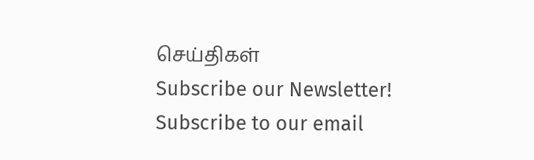செய்திகள்
Subscribe our Newsletter!
Subscribe to our email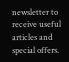newsletter to receive useful articles and special offers.